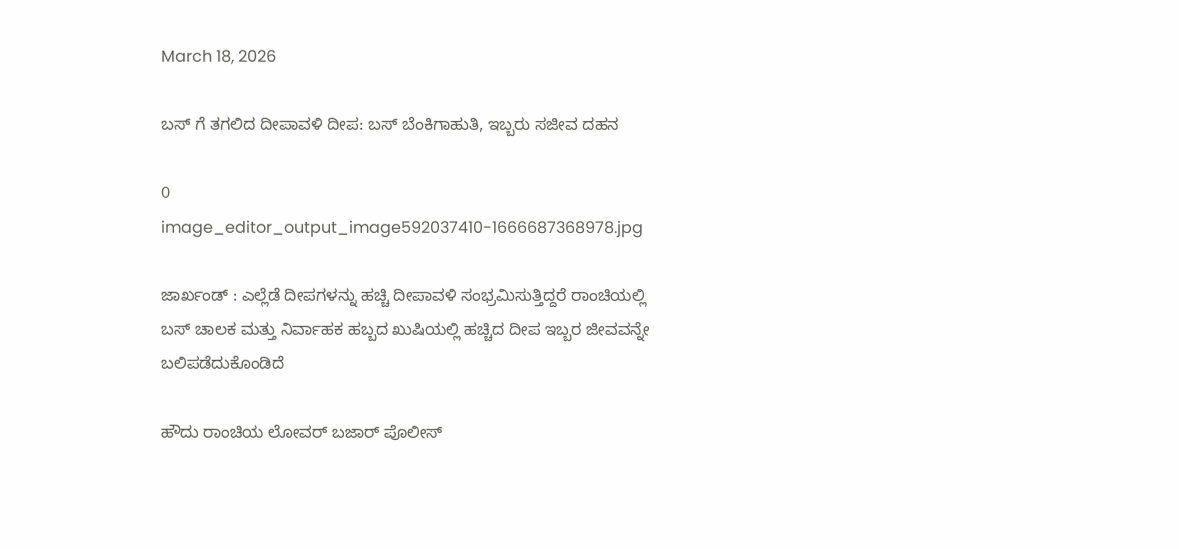March 18, 2026

ಬಸ್ ಗೆ ತಗಲಿದ ದೀಪಾವಳಿ ದೀಪ: ಬಸ್ ಬೆಂಕಿಗಾಹುತಿ, ಇಬ್ಬರು ಸಜೀವ ದಹನ

0
image_editor_output_image592037410-1666687368978.jpg

ಜಾರ್ಖಂಡ್ : ಎಲ್ಲೆಡೆ ದೀಪಗಳನ್ನು ಹಚ್ಚಿ ದೀಪಾವಳಿ ಸಂಭ್ರಮಿಸುತ್ತಿದ್ದರೆ ರಾಂಚಿಯಲ್ಲಿ ಬಸ್ ಚಾಲಕ ಮತ್ತು ನಿರ್ವಾಹಕ ಹಬ್ಬದ ಖುಷಿಯಲ್ಲಿ ಹಚ್ಚಿದ ದೀಪ ಇಬ್ಬರ ಜೀವವನ್ನೇ ಬಲಿಪಡೆದುಕೊಂಡಿದೆ

ಹೌದು ರಾಂಚಿಯ ಲೋವರ್ ಬಜಾರ್ ಪೊಲೀಸ್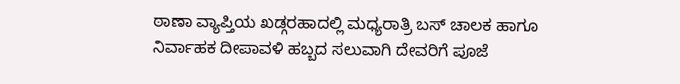ಠಾಣಾ ವ್ಯಾಪ್ತಿಯ ಖಡ್ಗರಹಾದಲ್ಲಿ ಮಧ್ಯರಾತ್ರಿ ಬಸ್ ಚಾಲಕ ಹಾಗೂ ನಿರ್ವಾಹಕ ದೀಪಾವಳಿ ಹಬ್ಬದ ಸಲುವಾಗಿ ದೇವರಿಗೆ ಪೂಜೆ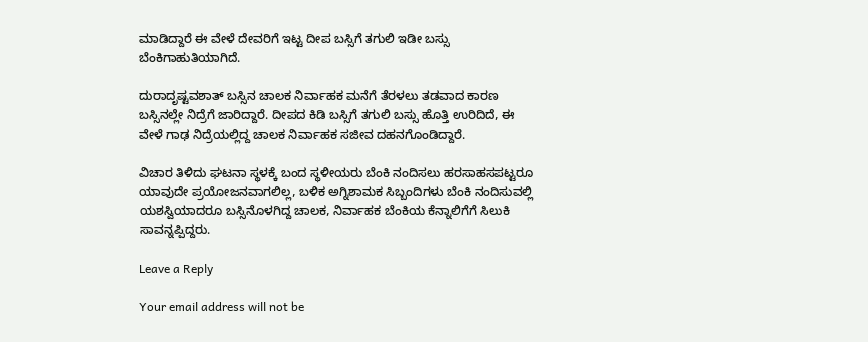ಮಾಡಿದ್ದಾರೆ ಈ ವೇಳೆ ದೇವರಿಗೆ ಇಟ್ಟ ದೀಪ ಬಸ್ಸಿಗೆ ತಗುಲಿ ಇಡೀ ಬಸ್ಸು ಬೆಂಕಿಗಾಹುತಿಯಾಗಿದೆ.

ದುರಾದೃಷ್ಟವಶಾತ್ ಬಸ್ಸಿನ ಚಾಲಕ ನಿರ್ವಾಹಕ ಮನೆಗೆ ತೆರಳಲು ತಡವಾದ ಕಾರಣ ಬಸ್ಸಿನಲ್ಲೇ ನಿದ್ರೆಗೆ ಜಾರಿದ್ದಾರೆ. ದೀಪದ ಕಿಡಿ ಬಸ್ಸಿಗೆ ತಗುಲಿ ಬಸ್ಸು ಹೊತ್ತಿ ಉರಿದಿದೆ, ಈ ವೇಳೆ ಗಾಢ ನಿದ್ರೆಯಲ್ಲಿದ್ದ ಚಾಲಕ ನಿರ್ವಾಹಕ ಸಜೀವ ದಹನಗೊಂಡಿದ್ದಾರೆ.

ವಿಚಾರ ತಿಳಿದು ಘಟನಾ ಸ್ಥಳಕ್ಕೆ ಬಂದ ಸ್ಥಳೀಯರು ಬೆಂಕಿ ನಂದಿಸಲು ಹರಸಾಹಸಪಟ್ಟರೂ ಯಾವುದೇ ಪ್ರಯೋಜನವಾಗಲಿಲ್ಲ, ಬಳಿಕ ಅಗ್ನಿಶಾಮಕ ಸಿಬ್ಬಂದಿಗಳು ಬೆಂಕಿ ನಂದಿಸುವಲ್ಲಿ ಯಶಸ್ವಿಯಾದರೂ ಬಸ್ಸಿನೊಳಗಿದ್ದ ಚಾಲಕ, ನಿರ್ವಾಹಕ ಬೆಂಕಿಯ ಕೆನ್ನಾಲಿಗೆಗೆ ಸಿಲುಕಿ ಸಾವನ್ನಪ್ಪಿದ್ದರು.

Leave a Reply

Your email address will not be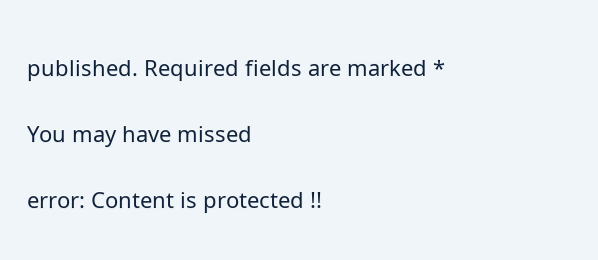published. Required fields are marked *

You may have missed

error: Content is protected !!